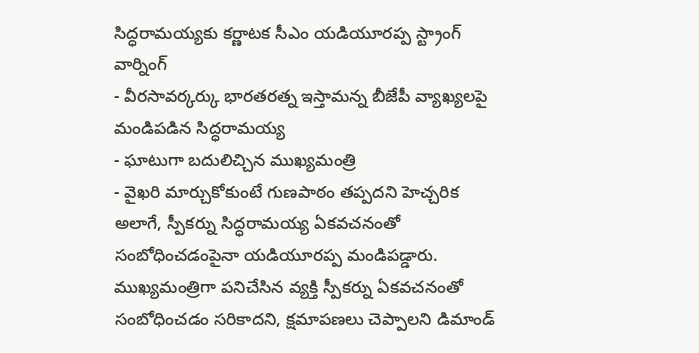సిద్ధరామయ్యకు కర్ణాటక సీఎం యడియూరప్ప స్ట్రాంగ్ వార్నింగ్
- వీరసావర్కర్కు భారతరత్న ఇస్తామన్న బీజేపీ వ్యాఖ్యలపై మండిపడిన సిద్ధరామయ్య
- ఘాటుగా బదులిచ్చిన ముఖ్యమంత్రి
- వైఖరి మార్చుకోకుంటే గుణపాఠం తప్పదని హెచ్చరిక
అలాగే, స్పీకర్ను సిద్ధరామయ్య ఏకవచనంతో సంబోధించడంపైనా యడియూరప్ప మండిపడ్డారు. ముఖ్యమంత్రిగా పనిచేసిన వ్యక్తి స్పీకర్ను ఏకవచనంతో సంబోధించడం సరికాదని, క్షమాపణలు చెప్పాలని డిమాండ్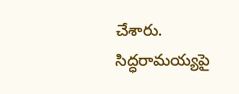చేశారు. సిద్ధరామయ్యపై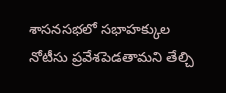శాసనసభలో సభాహక్కుల నోటీసు ప్రవేశపెడతామని తేల్చి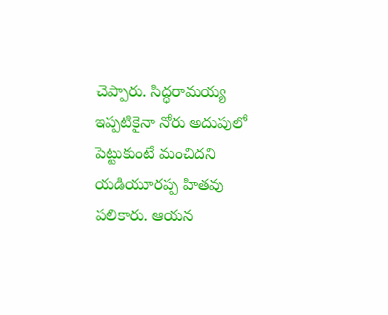చెప్పారు. సిద్ధరామయ్య ఇప్పటికైనా నోరు అదుపులో పెట్టుకుంటే మంచిదని యడియూరప్ప హితవు పలికారు. ఆయన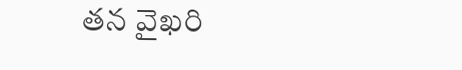తన వైఖరి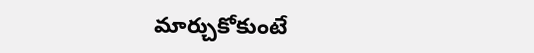మార్చుకోకుంటే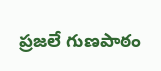ప్రజలే గుణపాఠం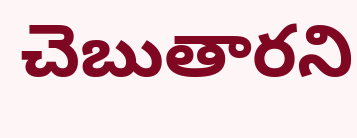చెబుతారని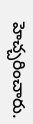హెచ్చరించారు.